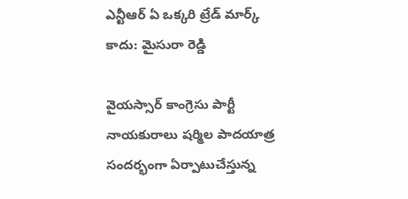ఎన్టీఆర్ ఏ ఒక్కరి ట్రేడ్ మార్క్ కాదు: మైసురా రెడ్డి

వైయస్సార్ కాంగ్రెసు పార్టీ నాయకురాలు షర్మిల పాదయాత్ర సందర్భంగా ఏర్పాటుచేస్తున్న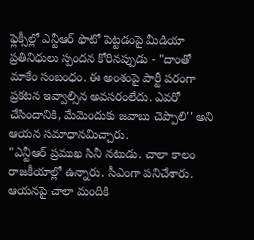ఫ్లెక్సీల్లో ఎన్టీఆర్ ఫొటో పెట్టడంపై మీడియా ప్రతినిధులు స్పందన కోరినప్పుడు - "దాంతో మాకేం సంబంధం. ఈ అంశంపై పార్టీ పరంగా ప్రకటన ఇవ్వాల్సిన అవసరంలేదు. ఎవరో చేసిందానికి, మేమెందుకు జవాబు చెప్పాలి'' అని ఆయన సమాధానమిచ్చారు.
"ఎన్టీఆర్ ప్రముఖ సినీ నటుడు. చాలా కాలం రాజకీయాల్లో ఉన్నారు. సీఎంగా పనిచేశారు. ఆయనపై చాలా మందికి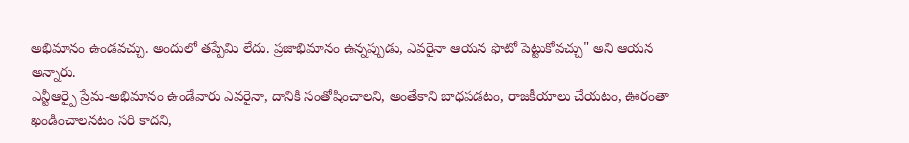అభిమానం ఉండవచ్చు. అందులో తప్పేమి లేదు. ప్రజాభిమానం ఉన్నప్పుడు, ఎవరైనా ఆయన ఫొటో పెట్టుకోవచ్చు" అని ఆయన అన్నారు.
ఎన్టీఆర్పై ప్రేమ-అభిమానం ఉండేవారు ఎవరైనా, దానికి సంతోషించాలని, అంతేకాని బాధపడటం, రాజకీయాలు చేయటం, ఊరంతా ఖండించాలనటం సరి కాదని,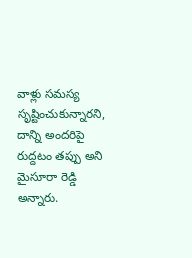వాళ్లు సమస్య సృష్టించుకున్నారని, దాన్ని అందరిపై రుద్దటం తప్పు అని మైసూరా రెడ్డి అన్నారు.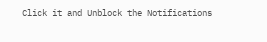Click it and Unblock the Notifications